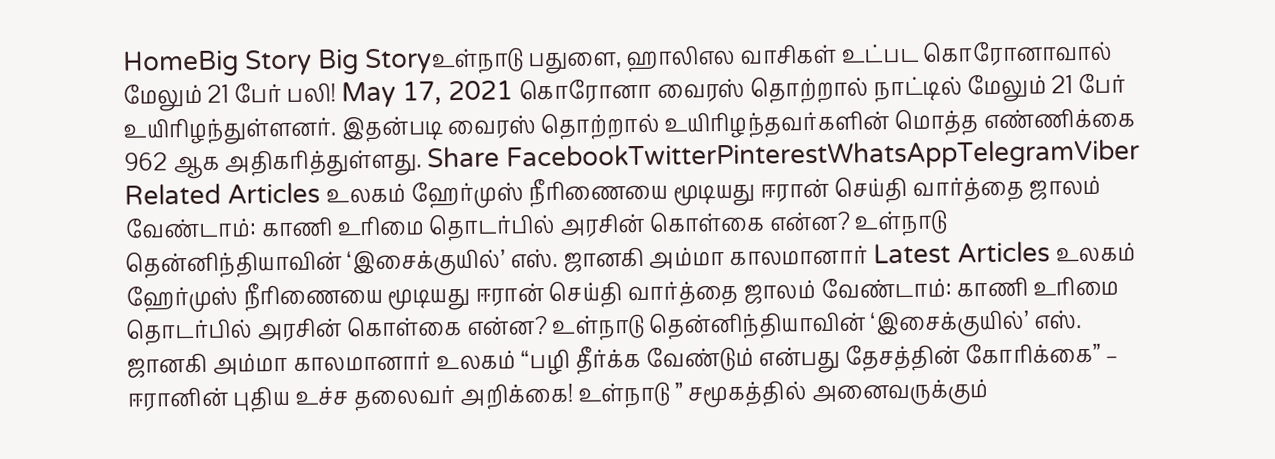HomeBig Story Big Storyஉள்நாடு பதுளை, ஹாலிஎல வாசிகள் உட்பட கொரோனாவால் மேலும் 21 பேர் பலி! May 17, 2021 கொரோனா வைரஸ் தொற்றால் நாட்டில் மேலும் 21 பேர் உயிரிழந்துள்ளனர். இதன்படி வைரஸ் தொற்றால் உயிரிழந்தவர்களின் மொத்த எண்ணிக்கை 962 ஆக அதிகரித்துள்ளது. Share FacebookTwitterPinterestWhatsAppTelegramViber Related Articles உலகம் ஹேர்முஸ் நீரிணையை மூடியது ஈரான் செய்தி வார்த்தை ஜாலம் வேண்டாம்: காணி உரிமை தொடர்பில் அரசின் கொள்கை என்ன? உள்நாடு தென்னிந்தியாவின் ‘இசைக்குயில்’ எஸ். ஜானகி அம்மா காலமானார் Latest Articles உலகம் ஹேர்முஸ் நீரிணையை மூடியது ஈரான் செய்தி வார்த்தை ஜாலம் வேண்டாம்: காணி உரிமை தொடர்பில் அரசின் கொள்கை என்ன? உள்நாடு தென்னிந்தியாவின் ‘இசைக்குயில்’ எஸ். ஜானகி அம்மா காலமானார் உலகம் “பழி தீர்க்க வேண்டும் என்பது தேசத்தின் கோரிக்கை” – ஈரானின் புதிய உச்ச தலைவர் அறிக்கை! உள்நாடு ” சமூகத்தில் அனைவருக்கும்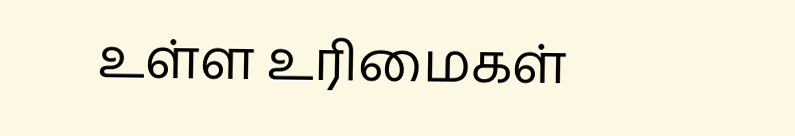உள்ள உரிமைகள்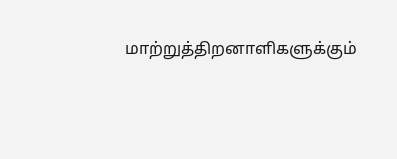மாற்றுத்திறனாளிகளுக்கும்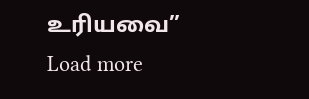உரியவை” Load more